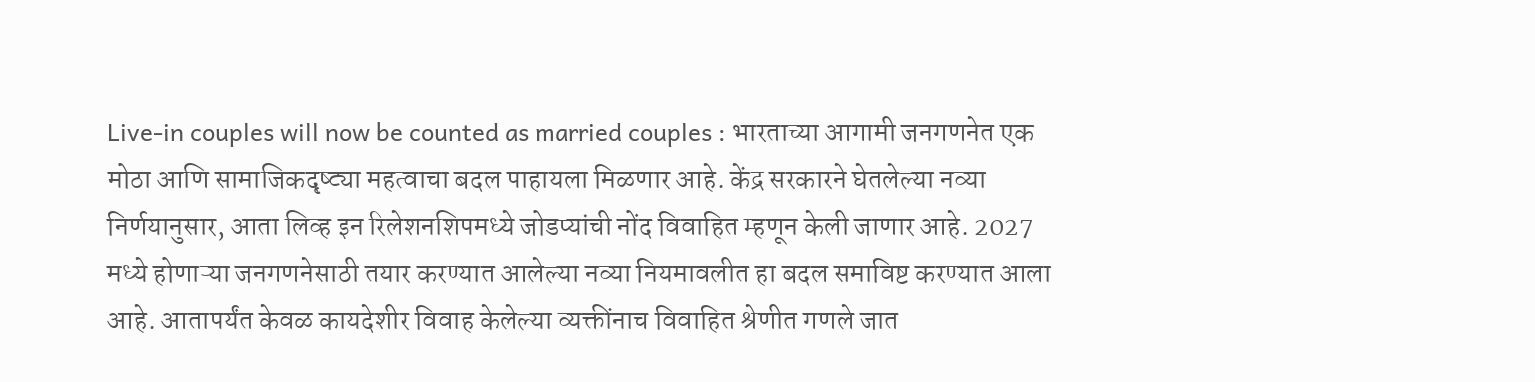Live-in couples will now be counted as married couples : भारताच्या आगामी जनगणनेत एक मोठा आणि सामाजिकदृष्ट्या महत्वाचा बदल पाहायला मिळणार आहे. केंद्र सरकारने घेतलेल्या नव्या निर्णयानुसार, आता लिव्ह इन रिलेशनशिपमध्ये जोडप्यांची नोंद विवाहित म्हणून केली जाणार आहे. 2027 मध्ये होणाऱ्या जनगणनेसाठी तयार करण्यात आलेल्या नव्या नियमावलीत हा बदल समाविष्ट करण्यात आला आहे. आतापर्यंत केवळ कायदेशीर विवाह केलेल्या व्यक्तींनाच विवाहित श्रेणीत गणले जात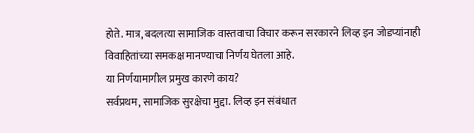होते. मात्र, बदलत्या सामाजिक वास्तवाचा विचार करून सरकारने लिव्ह इन जोडप्यांनाही विवाहितांच्या समकक्ष मानण्याचा निर्णय घेतला आहे.
या निर्णयामागील प्रमुख कारणे काय?
सर्वप्रथम, सामाजिक सुरक्षेचा मुद्दा. लिव्ह इन संबंधात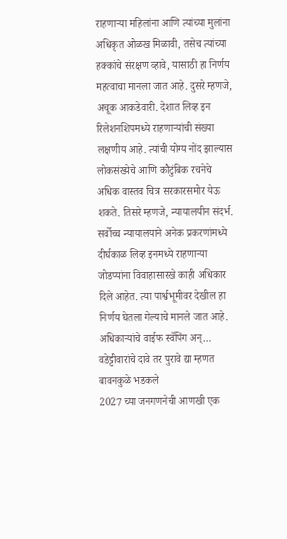राहणाऱ्या महिलांना आणि त्यांच्या मुलांना अधिकृत ओळख मिळावी, तसेच त्यांच्या हक्कांचे संरक्षण व्हावे, यासाठी हा निर्णय महत्वाचा मानला जात आहे. दुसरे म्हणजे, अचूक आकडेवारी. देशात लिव्ह इन रिलेशनशिपमध्ये राहणाऱ्यांची संख्या लक्षणीय आहे. त्यांची योग्य नोंद झाल्यास लोकसंख्येचे आणि कौटुंबिक रचनेचे अधिक वास्तव चित्र सरकारसमोर येऊ शकते. तिसरे म्हणजे, न्यायालयीन संदर्भ. सर्वोच्च न्यायालयाने अनेक प्रकरणांमध्ये दीर्घकाळ लिव्ह इनमध्ये राहणाऱ्या जोडप्यांना विवाहासारखे काही अधिकार दिले आहेत. त्या पार्श्वभूमीवर देखील हा निर्णय घेतला गेल्याचे मानले जात आहे.
अधिकाऱ्यांचे वाईफ स्वॅपिंग अन्… वडेट्टीवारांचे दावे तर पुरावे द्या म्हणत बावनकुळे भडकले
2027 च्या जनगणनेची आणखी एक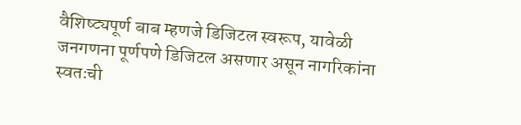वैशिष्ट्यपूर्ण बाब म्हणजे डिजिटल स्वरूप, यावेळी जनगणना पूर्णपणे डिजिटल असणार असून नागरिकांना स्वतःची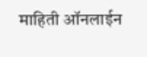माहिती ऑनलाईन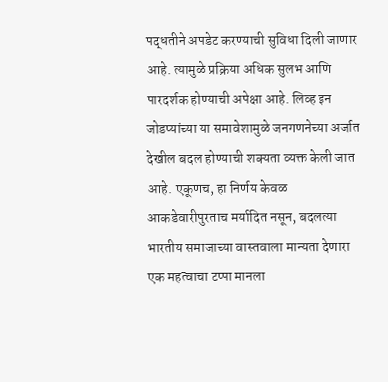पद्धतीने अपडेट करण्याची सुविधा दिली जाणार आहे. त्यामुळे प्रक्रिया अधिक सुलभ आणि पारदर्शक होण्याची अपेक्षा आहे. लिव्ह इन जोडप्यांच्या या समावेशामुळे जनगणनेच्या अर्जात देखील बदल होण्याची शक्यता व्यक्त केली जात आहे. एकूणच, हा निर्णय केवळ आकडेवारीपुरताच मर्यादित नसून, बदलत्या भारतीय समाजाच्या वास्तवाला मान्यता देणारा एक महत्वाचा टप्पा मानला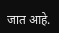जात आहे.